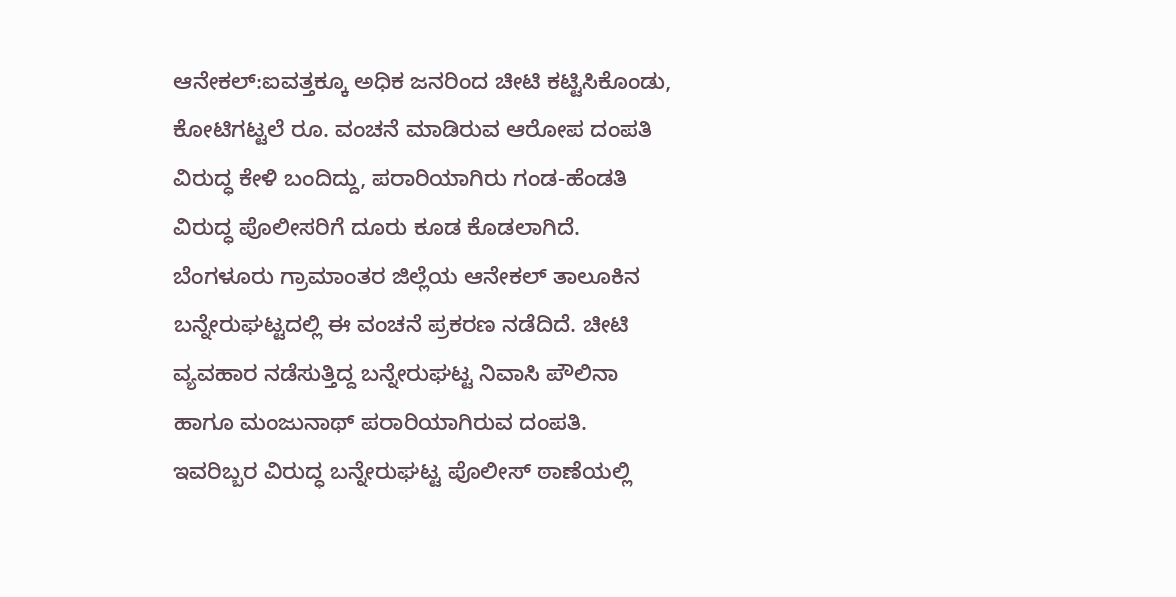ಆನೇಕಲ್:ಐವತ್ತಕ್ಕೂ ಅಧಿಕ ಜನರಿಂದ ಚೀಟಿ ಕಟ್ಟಿಸಿಕೊಂಡು, ಕೋಟಿಗಟ್ಟಲೆ ರೂ. ವಂಚನೆ ಮಾಡಿರುವ ಆರೋಪ ದಂಪತಿ ವಿರುದ್ಧ ಕೇಳಿ ಬಂದಿದ್ದು, ಪರಾರಿಯಾಗಿರು ಗಂಡ-ಹೆಂಡತಿ ವಿರುದ್ಧ ಪೊಲೀಸರಿಗೆ ದೂರು ಕೂಡ ಕೊಡಲಾಗಿದೆ.
ಬೆಂಗಳೂರು ಗ್ರಾಮಾಂತರ ಜಿಲ್ಲೆಯ ಆನೇಕಲ್ ತಾಲೂಕಿನ ಬನ್ನೇರುಘಟ್ಟದಲ್ಲಿ ಈ ವಂಚನೆ ಪ್ರಕರಣ ನಡೆದಿದೆ. ಚೀಟಿ ವ್ಯವಹಾರ ನಡೆಸುತ್ತಿದ್ದ ಬನ್ನೇರುಘಟ್ಟ ನಿವಾಸಿ ಪೌಲಿನಾ ಹಾಗೂ ಮಂಜುನಾಥ್ ಪರಾರಿಯಾಗಿರುವ ದಂಪತಿ. ಇವರಿಬ್ಬರ ವಿರುದ್ಧ ಬನ್ನೇರುಘಟ್ಟ ಪೊಲೀಸ್ ಠಾಣೆಯಲ್ಲಿ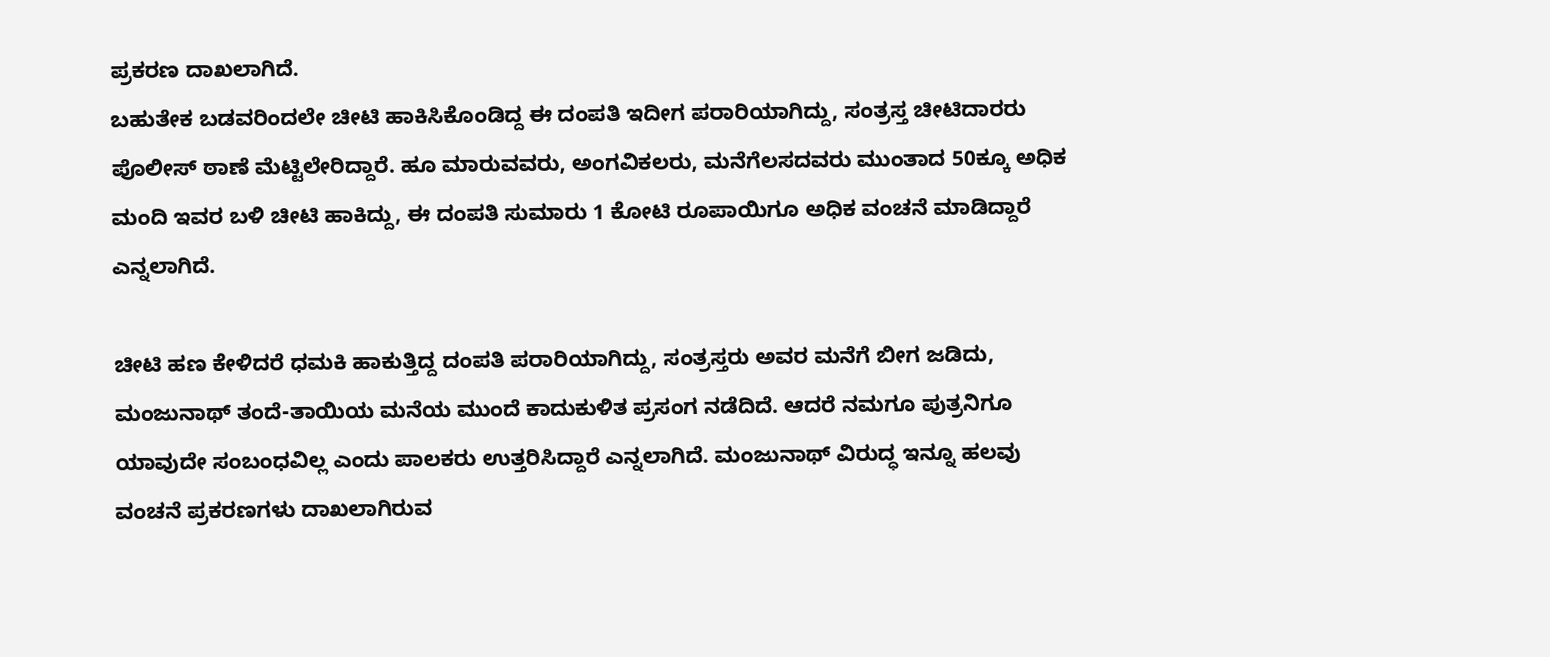ಪ್ರಕರಣ ದಾಖಲಾಗಿದೆ.
ಬಹುತೇಕ ಬಡವರಿಂದಲೇ ಚೀಟಿ ಹಾಕಿಸಿಕೊಂಡಿದ್ದ ಈ ದಂಪತಿ ಇದೀಗ ಪರಾರಿಯಾಗಿದ್ದು, ಸಂತ್ರಸ್ತ ಚೀಟಿದಾರರು ಪೊಲೀಸ್ ಠಾಣೆ ಮೆಟ್ಟಿಲೇರಿದ್ದಾರೆ. ಹೂ ಮಾರುವವರು, ಅಂಗವಿಕಲರು, ಮನೆಗೆಲಸದವರು ಮುಂತಾದ 50ಕ್ಕೂ ಅಧಿಕ ಮಂದಿ ಇವರ ಬಳಿ ಚೀಟಿ ಹಾಕಿದ್ದು, ಈ ದಂಪತಿ ಸುಮಾರು 1 ಕೋಟಿ ರೂಪಾಯಿಗೂ ಅಧಿಕ ವಂಚನೆ ಮಾಡಿದ್ದಾರೆ ಎನ್ನಲಾಗಿದೆ.

ಚೀಟಿ ಹಣ ಕೇಳಿದರೆ ಧಮಕಿ ಹಾಕುತ್ತಿದ್ದ ದಂಪತಿ ಪರಾರಿಯಾಗಿದ್ದು, ಸಂತ್ರಸ್ತರು ಅವರ ಮನೆಗೆ ಬೀಗ ಜಡಿದು, ಮಂಜುನಾಥ್ ತಂದೆ-ತಾಯಿಯ ಮನೆಯ ಮುಂದೆ ಕಾದುಕುಳಿತ ಪ್ರಸಂಗ ನಡೆದಿದೆ. ಆದರೆ ನಮಗೂ ಪುತ್ರನಿಗೂ ಯಾವುದೇ ಸಂಬಂಧವಿಲ್ಲ ಎಂದು ಪಾಲಕರು ಉತ್ತರಿಸಿದ್ದಾರೆ ಎನ್ನಲಾಗಿದೆ. ಮಂಜುನಾಥ್ ವಿರುದ್ಧ ಇನ್ನೂ ಹಲವು ವಂಚನೆ ಪ್ರಕರಣಗಳು ದಾಖಲಾಗಿರುವ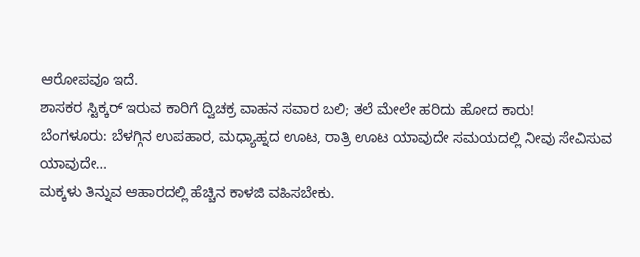ಆರೋಪವೂ ಇದೆ.
ಶಾಸಕರ ಸ್ಟಿಕ್ಕರ್ ಇರುವ ಕಾರಿಗೆ ದ್ವಿಚಕ್ರ ವಾಹನ ಸವಾರ ಬಲಿ; ತಲೆ ಮೇಲೇ ಹರಿದು ಹೋದ ಕಾರು!
ಬೆಂಗಳೂರು: ಬೆಳಗ್ಗಿನ ಉಪಹಾರ, ಮಧ್ಯಾಹ್ನದ ಊಟ, ರಾತ್ರಿ ಊಟ ಯಾವುದೇ ಸಮಯದಲ್ಲಿ ನೀವು ಸೇವಿಸುವ ಯಾವುದೇ…
ಮಕ್ಕಳು ತಿನ್ನುವ ಆಹಾರದಲ್ಲಿ ಹೆಚ್ಚಿನ ಕಾಳಜಿ ವಹಿಸಬೇಕು.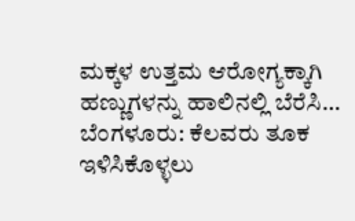ಮಕ್ಕಳ ಉತ್ತಮ ಆರೋಗ್ಯಕ್ಕಾಗಿ ಹಣ್ಣುಗಳನ್ನು ಹಾಲಿನಲ್ಲಿ ಬೆರೆಸಿ…
ಬೆಂಗಳೂರು: ಕೆಲವರು ತೂಕ ಇಳಿಸಿಕೊಳ್ಳಲು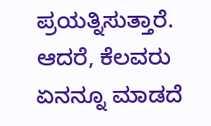ಪ್ರಯತ್ನಿಸುತ್ತಾರೆ. ಆದರೆ, ಕೆಲವರು ಏನನ್ನೂ ಮಾಡದೆ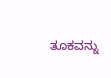ತೂಕವನ್ನು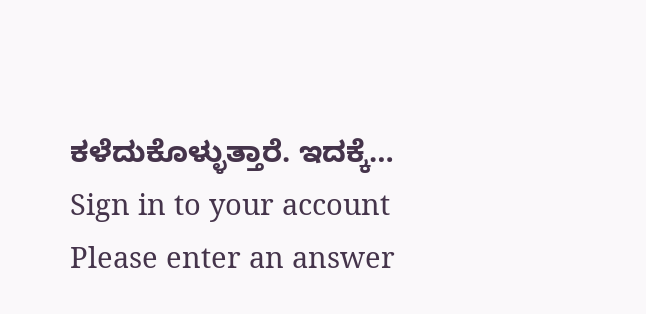ಕಳೆದುಕೊಳ್ಳುತ್ತಾರೆ. ಇದಕ್ಕೆ…
Sign in to your account
Please enter an answer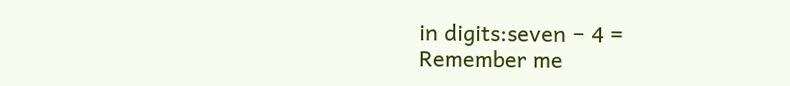in digits:seven − 4 =
Remember me